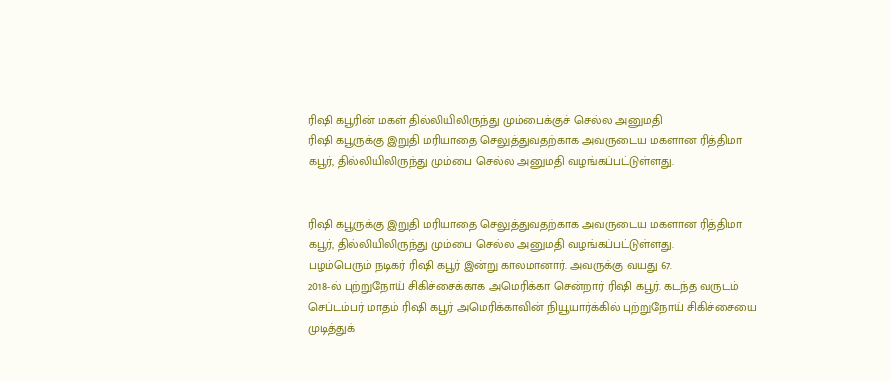ரிஷி கபூரின் மகள் தில்லியிலிருந்து மும்பைக்குச் செல்ல அனுமதி
ரிஷி கபூருக்கு இறுதி மரியாதை செலுத்துவதற்காக அவருடைய மகளான ரித்திமா கபூர், தில்லியிலிருந்து மும்பை செல்ல அனுமதி வழங்கப்பட்டுள்ளது.


ரிஷி கபூருக்கு இறுதி மரியாதை செலுத்துவதற்காக அவருடைய மகளான ரித்திமா கபூர், தில்லியிலிருந்து மும்பை செல்ல அனுமதி வழங்கப்பட்டுள்ளது.
பழம்பெரும் நடிகர் ரிஷி கபூர் இன்று காலமானார். அவருக்கு வயது 67.
2018-ல் புற்றுநோய் சிகிச்சைக்காக அமெரிக்கா சென்றார் ரிஷி கபூர். கடந்த வருடம் செப்டம்பர் மாதம் ரிஷி கபூர் அமெரிக்காவின் நியூயார்க்கில் புற்றுநோய் சிகிச்சையை முடித்துக்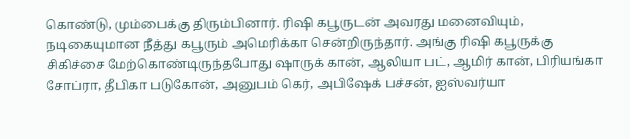கொண்டு, மும்பைக்கு திரும்பினார். ரிஷி கபூருடன் அவரது மனைவியும், நடிகையுமான நீத்து கபூரும் அமெரிக்கா சென்றிருந்தார். அங்கு ரிஷி கபூருக்கு சிகிச்சை மேற்கொண்டிருந்தபோது ஷாருக் கான், ஆலியா பட், ஆமிர் கான், பிரியங்கா சோப்ரா, தீபிகா படுகோன், அனுபம் கெர், அபிஷேக் பச்சன், ஐஸ்வர்யா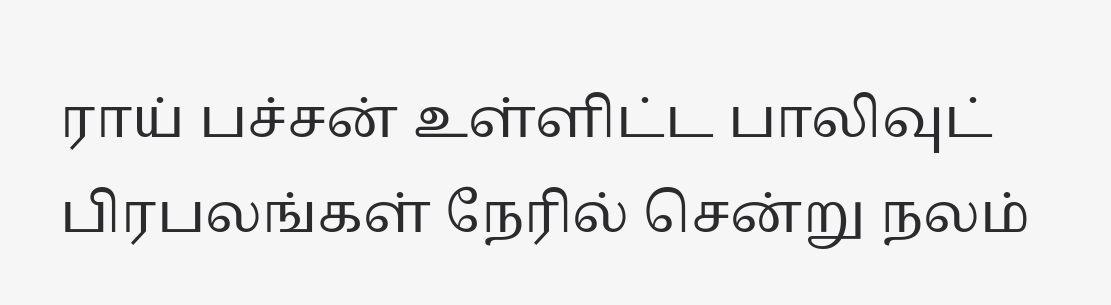ராய் பச்சன் உள்ளிட்ட பாலிவுட் பிரபலங்கள் நேரில் சென்று நலம்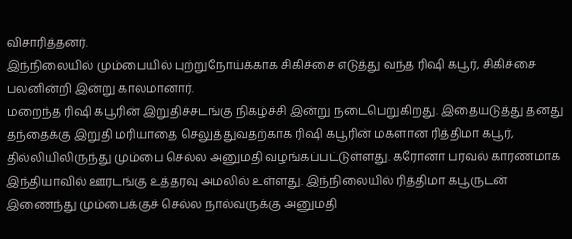விசாரித்தனர்.
இந்நிலையில் மும்பையில் புற்றுநோய்க்காக சிகிச்சை எடுத்து வந்த ரிஷி கபூர், சிகிச்சை பலனின்றி இன்று காலமானார்.
மறைந்த ரிஷி கபூரின் இறுதிச்சடங்கு நிகழ்ச்சி இன்று நடைபெறுகிறது. இதையடுத்து தனது தந்தைக்கு இறுதி மரியாதை செலுத்துவதற்காக ரிஷி கபூரின் மகளான ரித்திமா கபூர், தில்லியிலிருந்து மும்பை செல்ல அனுமதி வழங்கப்பட்டுள்ளது. கரோனா பரவல் காரணமாக இந்தியாவில் ஊரடங்கு உத்தரவு அமலில் உள்ளது. இந்நிலையில் ரித்திமா கபூருடன் இணைந்து மும்பைக்குச் செல்ல நால்வருக்கு அனுமதி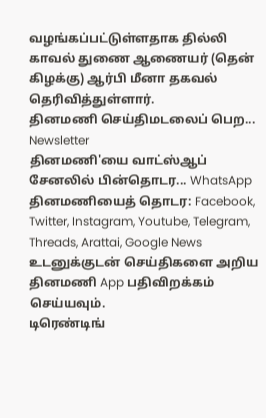வழங்கப்பட்டுள்ளதாக தில்லி காவல் துணை ஆணையர் (தென் கிழக்கு) ஆர்பி மீனா தகவல் தெரிவித்துள்ளார்.
தினமணி செய்திமடலைப் பெற... Newsletter
தினமணி'யை வாட்ஸ்ஆப் சேனலில் பின்தொடர... WhatsApp
தினமணியைத் தொடர: Facebook, Twitter, Instagram, Youtube, Telegram, Threads, Arattai, Google News
உடனுக்குடன் செய்திகளை அறிய தினமணி App பதிவிறக்கம் செய்யவும்.
டிரெண்டிங்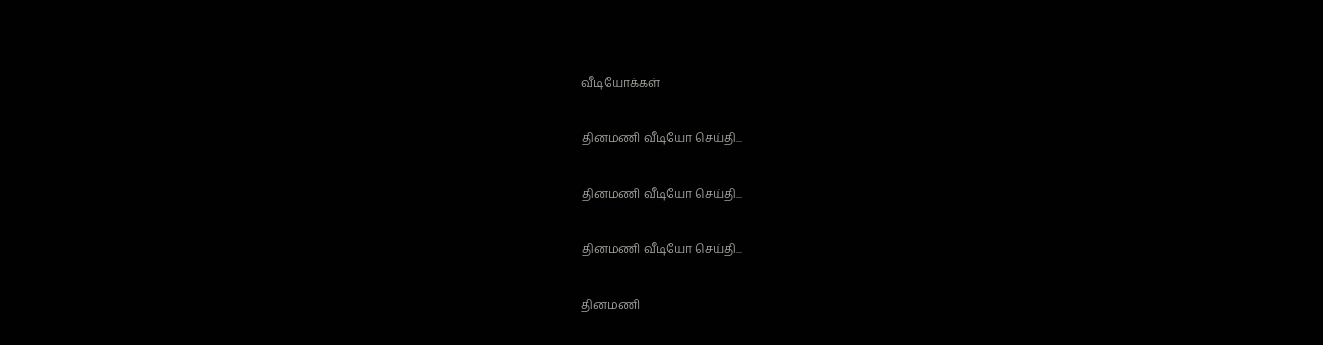வீடியோக்கள்

தினமணி வீடியோ செய்தி...

தினமணி வீடியோ செய்தி...

தினமணி வீடியோ செய்தி...

தினமணி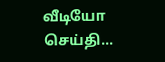வீடியோ செய்தி...